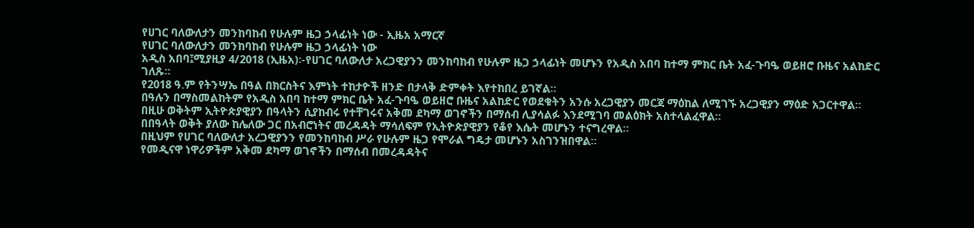የሀገር ባለውለታን መንከባከብ የሁሉም ዜጋ ኃላፊነት ነው - ኢዜአ አማርኛ
የሀገር ባለውለታን መንከባከብ የሁሉም ዜጋ ኃላፊነት ነው
አዲስ አበባ፤ሚያዚያ 4/2018 (ኢዜአ)፡-የሀገር ባለውለታ አረጋዊያንን መንከባከብ የሁሉም ዜጋ ኃላፊነት መሆኑን የአዲስ አበባ ከተማ ምክር ቤት አፈ-ጉባዔ ወይዘሮ ቡዜና አልከድር ገለጹ።
የ2018 ዓ.ም የትንሣኤ በዓል በክርስትና እምነት ተከታዮች ዘንድ በታላቅ ድምቀት እየተከበረ ይገኛል።
በዓሉን በማስመልከትም የአዲስ አበባ ከተማ ምክር ቤት አፈ-ጉባዔ ወይዘሮ ቡዜና አልከድር የወደቁትን አንሱ አረጋዊያን መርጃ ማዕከል ለሚገኙ አረጋዊያን ማዕድ አጋርተዋል።
በዚሁ ወቅትም ኢትዮጵያዊያን በዓላትን ሲያከብሩ የተቸገሩና አቅመ ደካማ ወገኖችን በማሰብ ሊያሳልፉ እንደሚገባ መልዕክት አስተላልፈዋል።
በበዓላት ወቅት ያለው ከሌለው ጋር በአብሮነትና መረዳዳት ማሳለፍም የኢትዮጵያዊያን የቆየ እሴት መሆኑን ተናግረዋል።
በዚህም የሀገር ባለውለታ አረጋዊያንን የመንከባከብ ሥራ የሁሉም ዜጋ የሞራል ግዴታ መሆኑን አስገንዝበዋል።
የመዲናዋ ነዋሪዎችም አቅመ ደካማ ወገኖችን በማሰብ በመረዳዳትና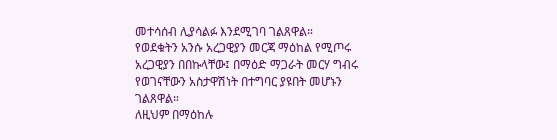መተሳሰብ ሊያሳልፉ እንደሚገባ ገልጸዋል።
የወደቁትን አንሱ አረጋዊያን መርጃ ማዕከል የሚጦሩ አረጋዊያን በበኩላቸው፤ በማዕድ ማጋራት መርሃ ግብሩ የወገናቸውን አስታዋሽነት በተግባር ያዩበት መሆኑን ገልጸዋል።
ለዚህም በማዕከሉ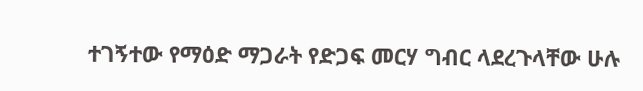ተገኝተው የማዕድ ማጋራት የድጋፍ መርሃ ግብር ላደረጉላቸው ሁሉ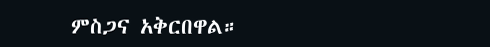ምስጋና አቅርበዋል።